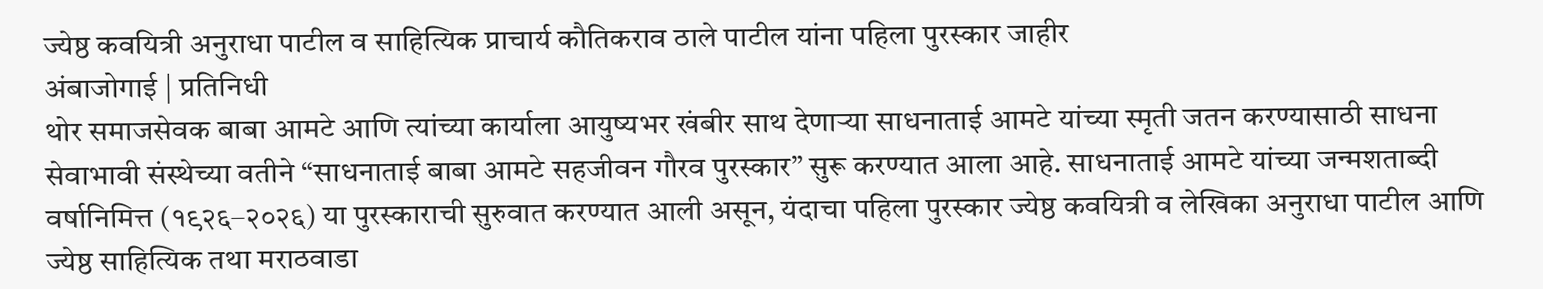ज्येष्ठ कवयित्री अनुराधा पाटील व साहित्यिक प्राचार्य कौतिकराव ठाले पाटील यांना पहिला पुरस्कार जाहीर
अंबाजोगाई | प्रतिनिधी
थोर समाजसेवक बाबा आमटे आणि त्यांच्या कार्याला आयुष्यभर खंबीर साथ देणाऱ्या साधनाताई आमटे यांच्या स्मृती जतन करण्यासाठी साधना सेवाभावी संस्थेच्या वतीने “साधनाताई बाबा आमटे सहजीवन गौरव पुरस्कार” सुरू करण्यात आला आहे. साधनाताई आमटे यांच्या जन्मशताब्दी वर्षानिमित्त (१९२६–२०२६) या पुरस्काराची सुरुवात करण्यात आली असून, यंदाचा पहिला पुरस्कार ज्येष्ठ कवयित्री व लेखिका अनुराधा पाटील आणि ज्येष्ठ साहित्यिक तथा मराठवाडा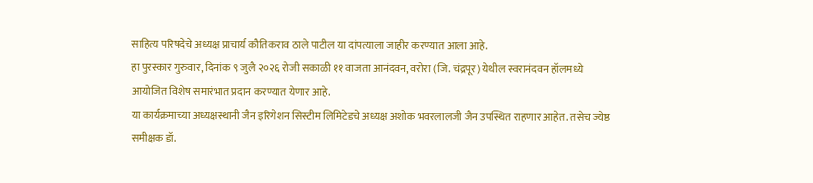साहित्य परिषदेचे अध्यक्ष प्राचार्य कौतिकराव ठाले पाटील या दांपत्याला जाहीर करण्यात आला आहे.
हा पुरस्कार गुरुवार, दिनांक ९ जुलै २०२६ रोजी सकाळी ११ वाजता आनंदवन, वरोरा (जि. चंद्रपूर) येथील स्वरानंदवन हॉलमध्ये आयोजित विशेष समारंभात प्रदान करण्यात येणार आहे.
या कार्यक्रमाच्या अध्यक्षस्थानी जैन इरिगेशन सिस्टीम लिमिटेडचे अध्यक्ष अशोक भवरलालजी जैन उपस्थित राहणार आहेत. तसेच ज्येष्ठ समीक्षक डॉ.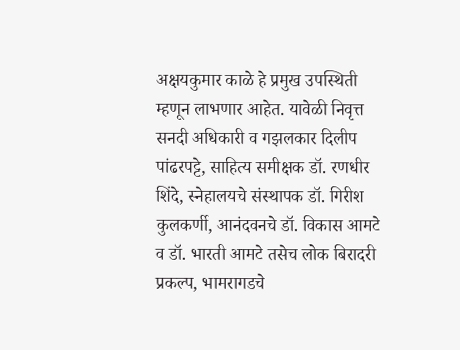अक्षयकुमार काळे हे प्रमुख उपस्थिती म्हणून लाभणार आहेत. यावेळी निवृत्त सनदी अधिकारी व गझलकार दिलीप पांढरपट्टे, साहित्य समीक्षक डॉ. रणधीर शिंदे, स्नेहालयचे संस्थापक डॉ. गिरीश कुलकर्णी, आनंदवनचे डॉ. विकास आमटे व डॉ. भारती आमटे तसेच लोक बिरादरी प्रकल्प, भामरागडचे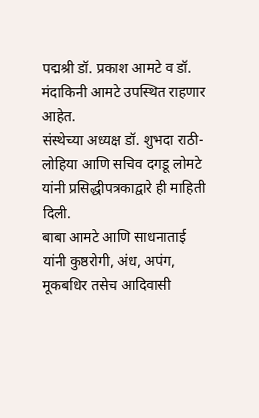पद्मश्री डॉ. प्रकाश आमटे व डॉ. मंदाकिनी आमटे उपस्थित राहणार आहेत.
संस्थेच्या अध्यक्ष डॉ. शुभदा राठी-लोहिया आणि सचिव दगडू लोमटे यांनी प्रसिद्धीपत्रकाद्वारे ही माहिती दिली.
बाबा आमटे आणि साधनाताई यांनी कुष्ठरोगी, अंध, अपंग, मूकबधिर तसेच आदिवासी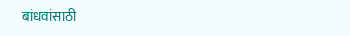बांधवांसाठी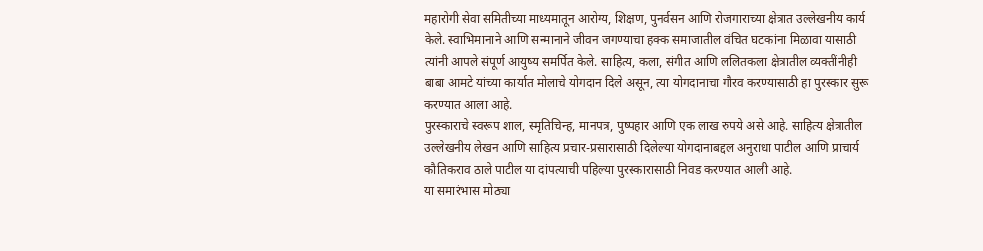महारोगी सेवा समितीच्या माध्यमातून आरोग्य, शिक्षण, पुनर्वसन आणि रोजगाराच्या क्षेत्रात उल्लेखनीय कार्य केले. स्वाभिमानाने आणि सन्मानाने जीवन जगण्याचा हक्क समाजातील वंचित घटकांना मिळावा यासाठी त्यांनी आपले संपूर्ण आयुष्य समर्पित केले. साहित्य, कला, संगीत आणि ललितकला क्षेत्रातील व्यक्तींनीही बाबा आमटे यांच्या कार्यात मोलाचे योगदान दिले असून, त्या योगदानाचा गौरव करण्यासाठी हा पुरस्कार सुरू करण्यात आला आहे.
पुरस्काराचे स्वरूप शाल, स्मृतिचिन्ह, मानपत्र, पुष्पहार आणि एक लाख रुपये असे आहे. साहित्य क्षेत्रातील उल्लेखनीय लेखन आणि साहित्य प्रचार-प्रसारासाठी दिलेल्या योगदानाबद्दल अनुराधा पाटील आणि प्राचार्य कौतिकराव ठाले पाटील या दांपत्याची पहिल्या पुरस्कारासाठी निवड करण्यात आली आहे.
या समारंभास मोठ्या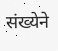संख्येने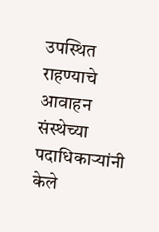उपस्थित राहण्याचे आवाहन संस्थेच्या पदाधिकाऱ्यांनी केले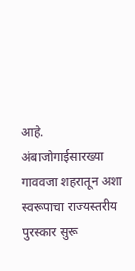आहे. अंबाजोगाईसारख्या गाववजा शहरातून अशा स्वरूपाचा राज्यस्तरीय पुरस्कार सुरू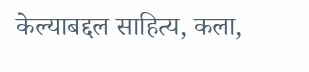केल्याबद्दल साहित्य, कला,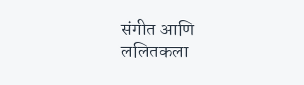संगीत आणि ललितकला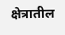क्षेत्रातील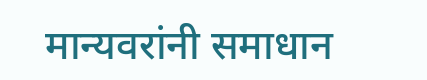मान्यवरांनी समाधान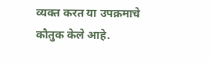व्यक्त करत या उपक्रमाचे कौतुक केले आहे.